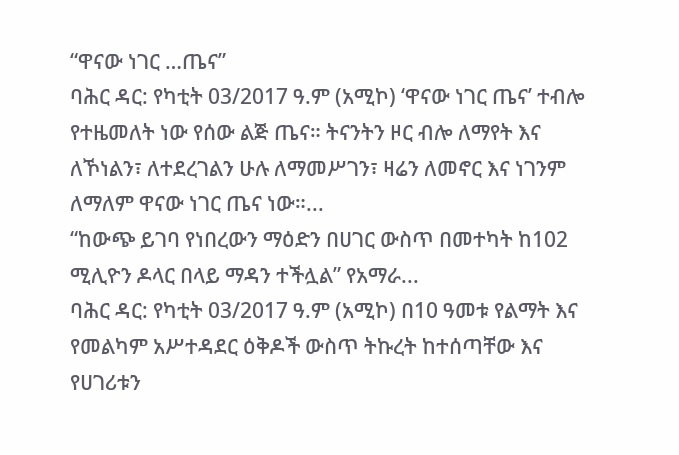“ዋናው ነገር …ጤና”
ባሕር ዳር: የካቲት 03/2017 ዓ.ም (አሚኮ) ‘ዋናው ነገር ጤና’ ተብሎ የተዜመለት ነው የሰው ልጅ ጤና። ትናንትን ዞር ብሎ ለማየት እና ለኾነልን፣ ለተደረገልን ሁሉ ለማመሥገን፣ ዛሬን ለመኖር እና ነገንም ለማለም ዋናው ነገር ጤና ነው።...
“ከውጭ ይገባ የነበረውን ማዕድን በሀገር ውስጥ በመተካት ከ102 ሚሊዮን ዶላር በላይ ማዳን ተችሏል” የአማራ...
ባሕር ዳር: የካቲት 03/2017 ዓ.ም (አሚኮ) በ10 ዓመቱ የልማት እና የመልካም አሥተዳደር ዕቅዶች ውስጥ ትኩረት ከተሰጣቸው እና የሀገሪቱን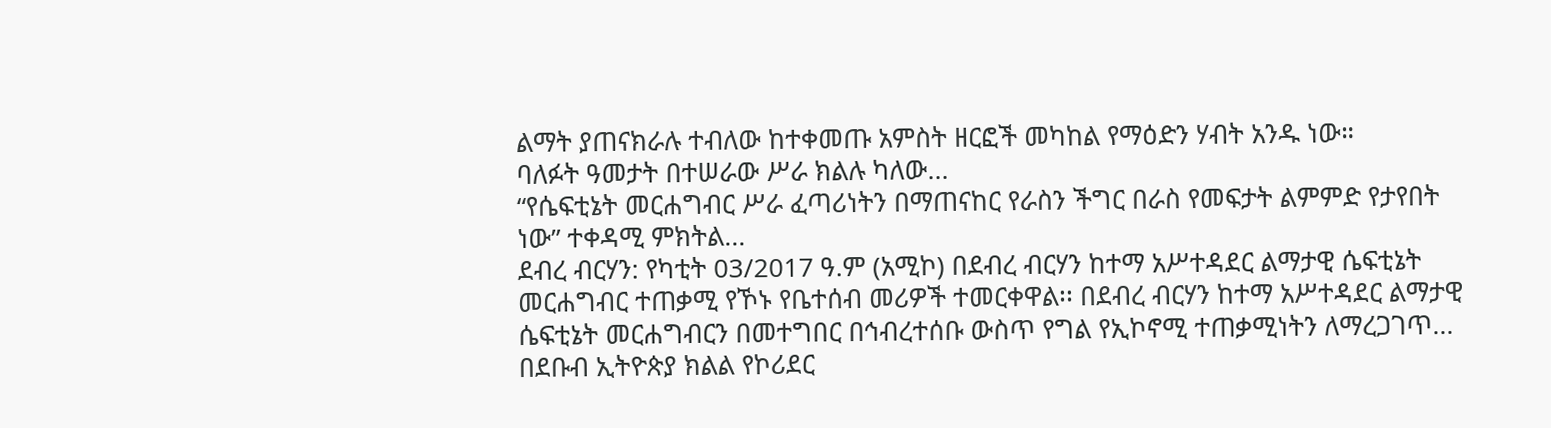ልማት ያጠናክራሉ ተብለው ከተቀመጡ አምስት ዘርፎች መካከል የማዕድን ሃብት አንዱ ነው።
ባለፉት ዓመታት በተሠራው ሥራ ክልሉ ካለው...
“የሴፍቲኔት መርሐግብር ሥራ ፈጣሪነትን በማጠናከር የራስን ችግር በራስ የመፍታት ልምምድ የታየበት ነው” ተቀዳሚ ምክትል...
ደብረ ብርሃን: የካቲት 03/2017 ዓ.ም (አሚኮ) በደብረ ብርሃን ከተማ አሥተዳደር ልማታዊ ሴፍቲኔት መርሐግብር ተጠቃሚ የኾኑ የቤተሰብ መሪዎች ተመርቀዋል፡፡ በደብረ ብርሃን ከተማ አሥተዳደር ልማታዊ ሴፍቲኔት መርሐግብርን በመተግበር በኅብረተሰቡ ውስጥ የግል የኢኮኖሚ ተጠቃሚነትን ለማረጋገጥ...
በደቡብ ኢትዮጵያ ክልል የኮሪደር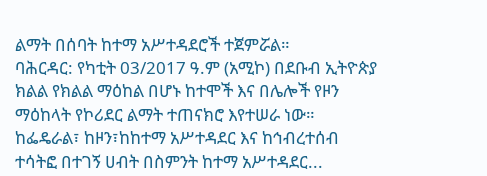ልማት በሰባት ከተማ አሥተዳደሮች ተጀምሯል።
ባሕርዳር: የካቲት 03/2017 ዓ.ም (አሚኮ) በደቡብ ኢትዮጵያ ክልል የክልል ማዕከል በሆኑ ከተሞች እና በሌሎች የዞን ማዕከላት የኮሪደር ልማት ተጠናክሮ እየተሠራ ነው።
ከፌዴራል፣ ከዞን፣ከከተማ አሥተዳደር እና ከኅብረተሰብ ተሳትፎ በተገኝ ሀብት በስምንት ከተማ አሥተዳደር...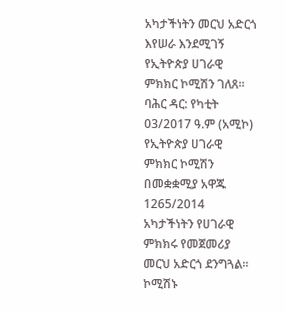አካታችነትን መርህ አድርጎ እየሠራ እንደሚገኝ የኢትዮጵያ ሀገራዊ ምክክር ኮሚሽን ገለጸ፡፡
ባሕር ዳር: የካቲት 03/2017 ዓ.ም (አሚኮ) የኢትዮጵያ ሀገራዊ ምክክር ኮሚሽን በመቋቋሚያ አዋጁ 1265/2014 አካታችነትን የሀገራዊ ምክክሩ የመጀመሪያ መርህ አድርጎ ደንግጓል፡፡ ኮሚሽኑ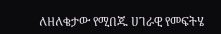ለዘለቄታው የሚበጁ ሀገራዊ የመፍትሄ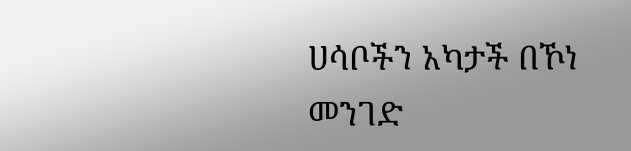ሀሳቦችን አካታች በኾነ መንገድ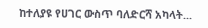ከተለያዩ የሀገር ውስጥ ባለድርሻ አካላት...